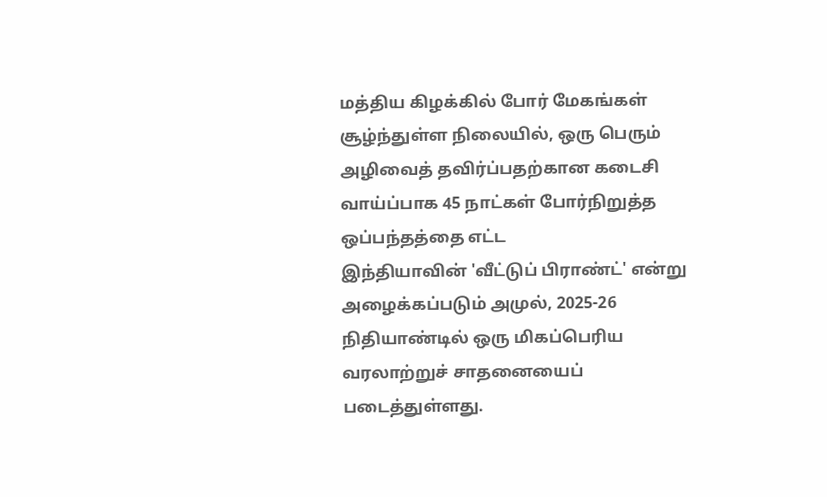மத்திய கிழக்கில் போர் மேகங்கள் சூழ்ந்துள்ள நிலையில், ஒரு பெரும் அழிவைத் தவிர்ப்பதற்கான கடைசி வாய்ப்பாக 45 நாட்கள் போர்நிறுத்த ஒப்பந்தத்தை எட்ட
இந்தியாவின் 'வீட்டுப் பிராண்ட்' என்று அழைக்கப்படும் அமுல், 2025-26 நிதியாண்டில் ஒரு மிகப்பெரிய வரலாற்றுச் சாதனையைப் படைத்துள்ளது.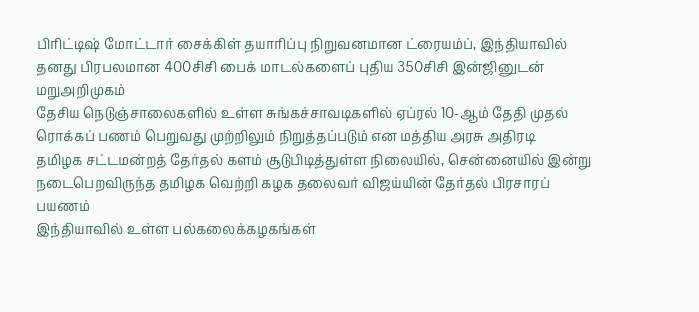பிரிட்டிஷ் மோட்டார் சைக்கிள் தயாரிப்பு நிறுவனமான ட்ரையம்ப், இந்தியாவில் தனது பிரபலமான 400சிசி பைக் மாடல்களைப் புதிய 350சிசி இன்ஜினுடன் மறுஅறிமுகம்
தேசிய நெடுஞ்சாலைகளில் உள்ள சுங்கச்சாவடிகளில் ஏப்ரல் 10-ஆம் தேதி முதல் ரொக்கப் பணம் பெறுவது முற்றிலும் நிறுத்தப்படும் என மத்திய அரசு அதிரடி
தமிழக சட்டமன்றத் தேர்தல் களம் சூடுபிடித்துள்ள நிலையில், சென்னையில் இன்று நடைபெறவிருந்த தமிழக வெற்றி கழக தலைவர் விஜய்யின் தேர்தல் பிரசாரப் பயணம்
இந்தியாவில் உள்ள பல்கலைக்கழகங்கள்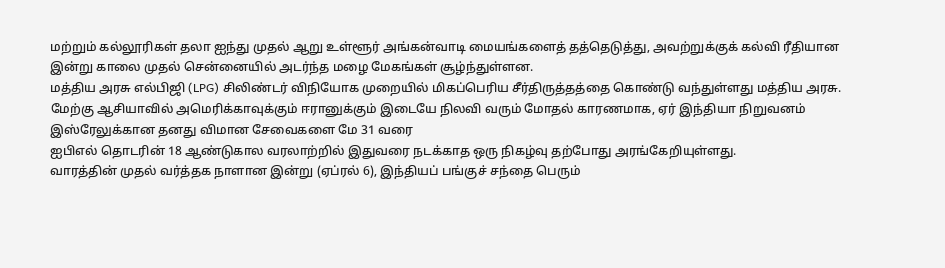மற்றும் கல்லூரிகள் தலா ஐந்து முதல் ஆறு உள்ளூர் அங்கன்வாடி மையங்களைத் தத்தெடுத்து, அவற்றுக்குக் கல்வி ரீதியான
இன்று காலை முதல் சென்னையில் அடர்ந்த மழை மேகங்கள் சூழ்ந்துள்ளன.
மத்திய அரசு எல்பிஜி (LPG) சிலிண்டர் விநியோக முறையில் மிகப்பெரிய சீர்திருத்தத்தை கொண்டு வந்துள்ளது மத்திய அரசு.
மேற்கு ஆசியாவில் அமெரிக்காவுக்கும் ஈரானுக்கும் இடையே நிலவி வரும் மோதல் காரணமாக, ஏர் இந்தியா நிறுவனம் இஸ்ரேலுக்கான தனது விமான சேவைகளை மே 31 வரை
ஐபிஎல் தொடரின் 18 ஆண்டுகால வரலாற்றில் இதுவரை நடக்காத ஒரு நிகழ்வு தற்போது அரங்கேறியுள்ளது.
வாரத்தின் முதல் வர்த்தக நாளான இன்று (ஏப்ரல் 6), இந்தியப் பங்குச் சந்தை பெரும்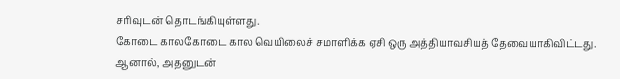சரிவுடன் தொடங்கியுள்ளது.
கோடை காலகோடை கால வெயிலைச் சமாளிக்க ஏசி ஒரு அத்தியாவசியத் தேவையாகிவிட்டது. ஆனால், அதனுடன்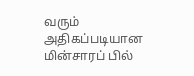வரும் அதிகப்படியான மின்சாரப் பில்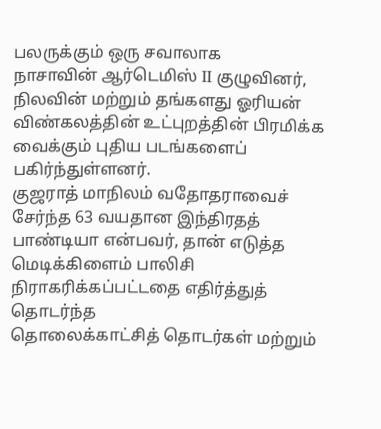பலருக்கும் ஒரு சவாலாக
நாசாவின் ஆர்டெமிஸ் II குழுவினர், நிலவின் மற்றும் தங்களது ஓரியன் விண்கலத்தின் உட்புறத்தின் பிரமிக்க வைக்கும் புதிய படங்களைப் பகிர்ந்துள்ளனர்.
குஜராத் மாநிலம் வதோதராவைச் சேர்ந்த 63 வயதான இந்திரதத் பாண்டியா என்பவர், தான் எடுத்த மெடிக்கிளைம் பாலிசி நிராகரிக்கப்பட்டதை எதிர்த்துத் தொடர்ந்த
தொலைக்காட்சித் தொடர்கள் மற்றும்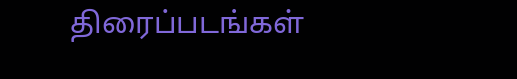திரைப்படங்கள்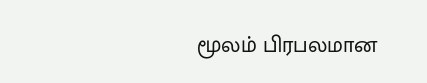மூலம் பிரபலமான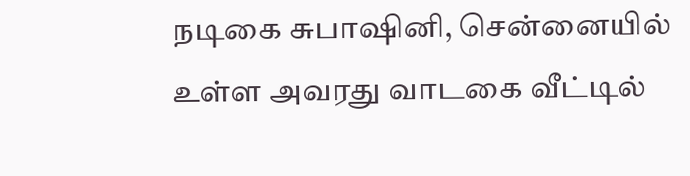நடிகை சுபாஷினி, சென்னையில் உள்ள அவரது வாடகை வீட்டில்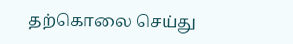தற்கொலை செய்து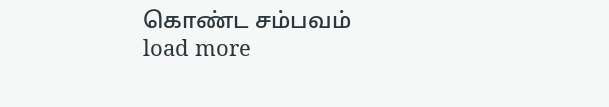கொண்ட சம்பவம்
load more